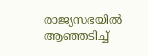രാജ്യസഭയിൽ ആഞ്ഞടിച്ച്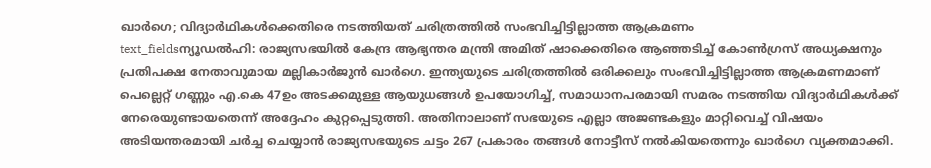ഖാർഗെ; വിദ്യാർഥികൾക്കെതിരെ നടത്തിയത് ചരിത്രത്തിൽ സംഭവിച്ചിട്ടില്ലാത്ത ആക്രമണം
text_fieldsന്യൂഡൽഹി: രാജ്യസഭയിൽ കേന്ദ്ര ആഭ്യന്തര മന്ത്രി അമിത് ഷാക്കെതിരെ ആഞ്ഞടിച്ച് കോൺഗ്രസ് അധ്യക്ഷനും പ്രതിപക്ഷ നേതാവുമായ മല്ലികാർജുൻ ഖാർഗെ. ഇന്ത്യയുടെ ചരിത്രത്തിൽ ഒരിക്കലും സംഭവിച്ചിട്ടില്ലാത്ത ആക്രമണമാണ് പെല്ലെറ്റ് ഗണ്ണും എ.കെ 47ഉം അടക്കമുള്ള ആയുധങ്ങൾ ഉപയോഗിച്ച്, സമാധാനപരമായി സമരം നടത്തിയ വിദ്യാർഥികൾക്ക് നേരെയുണ്ടായതെന്ന് അദ്ദേഹം കുറ്റപ്പെടുത്തി. അതിനാലാണ് സഭയുടെ എല്ലാ അജണ്ടകളും മാറ്റിവെച്ച് വിഷയം അടിയന്തരമായി ചർച്ച ചെയ്യാൻ രാജ്യസഭയുടെ ചട്ടം 267 പ്രകാരം തങ്ങൾ നോട്ടീസ് നൽകിയതെന്നും ഖാർഗെ വ്യക്തമാക്കി.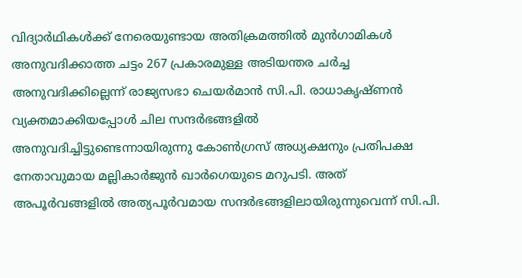വിദ്യാർഥികൾക്ക് നേരെയുണ്ടായ അതിക്രമത്തിൽ മുൻഗാമികൾ അനുവദിക്കാത്ത ചട്ടം 267 പ്രകാരമുള്ള അടിയന്തര ചർച്ച അനുവദിക്കില്ലെന്ന് രാജ്യസഭാ ചെയർമാൻ സി.പി. രാധാകൃഷ്ണൻ വ്യക്തമാക്കിയപ്പോൾ ചില സന്ദർഭങ്ങളിൽ അനുവദിച്ചിട്ടുണ്ടെന്നായിരുന്നു കോൺഗ്രസ് അധ്യക്ഷനും പ്രതിപക്ഷ നേതാവുമായ മല്ലികാർജുൻ ഖാർഗെയുടെ മറുപടി. അത് അപൂർവങ്ങളിൽ അത്യപൂർവമായ സന്ദർഭങ്ങളിലായിരുന്നുവെന്ന് സി.പി.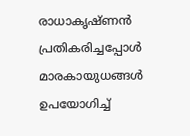രാധാകൃഷ്ണൻ പ്രതികരിച്ചപ്പോൾ മാരകായുധങ്ങൾ ഉപയോഗിച്ച്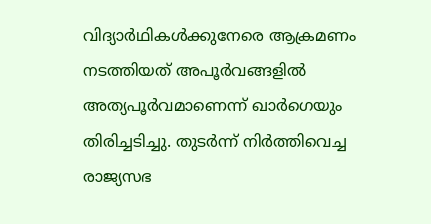വിദ്യാർഥികൾക്കുനേരെ ആക്രമണം നടത്തിയത് അപൂർവങ്ങളിൽ അത്യപൂർവമാണെന്ന് ഖാർഗെയും തിരിച്ചടിച്ചു. തുടർന്ന് നിർത്തിവെച്ച രാജ്യസഭ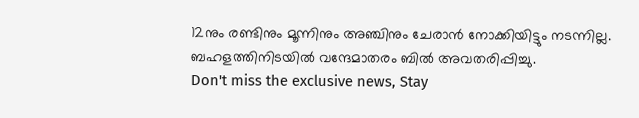12നും രണ്ടിനും മൂന്നിനും അഞ്ചിനും ചേരാൻ നോക്കിയിട്ടും നടന്നില്ല. ബഹളത്തിനിടയിൽ വന്ദേമാതരം ബിൽ അവതരിപ്പിച്ചു.
Don't miss the exclusive news, Stay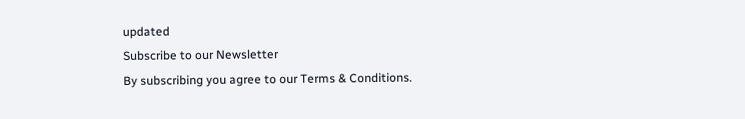updated
Subscribe to our Newsletter
By subscribing you agree to our Terms & Conditions.